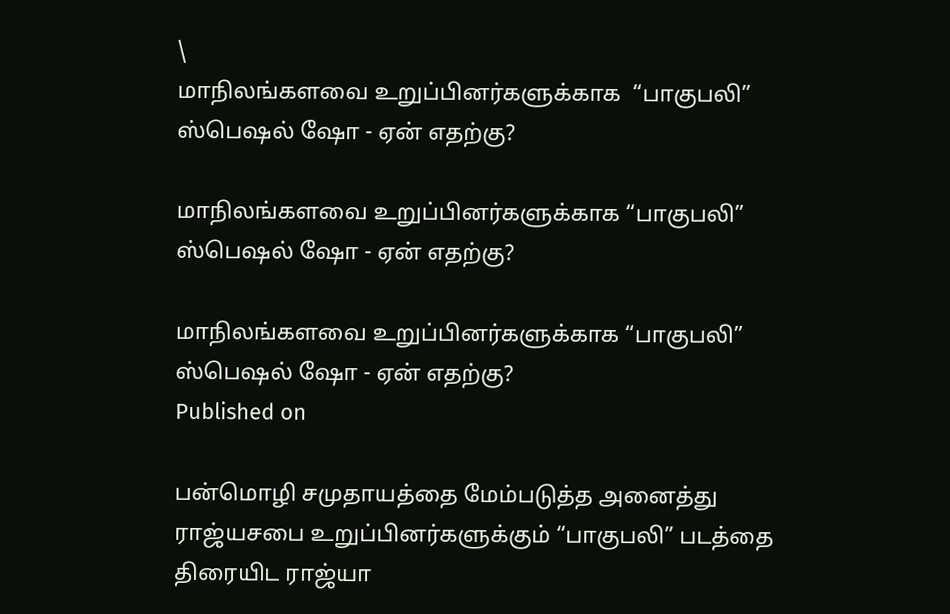\
மாநிலங்களவை உறுப்பினர்களுக்காக  “பாகுபலி” ஸ்பெஷல் ஷோ - ஏன் எதற்கு?

மாநிலங்களவை உறுப்பினர்களுக்காக “பாகுபலி” ஸ்பெஷல் ஷோ - ஏன் எதற்கு?

மாநிலங்களவை உறுப்பினர்களுக்காக “பாகுபலி” ஸ்பெஷல் ஷோ - ஏன் எதற்கு?
Published on

பன்மொழி சமுதாயத்தை மேம்படுத்த அனைத்து ராஜ்யசபை உறுப்பினர்களுக்கும் “பாகுபலி” படத்தை திரையிட ராஜ்யா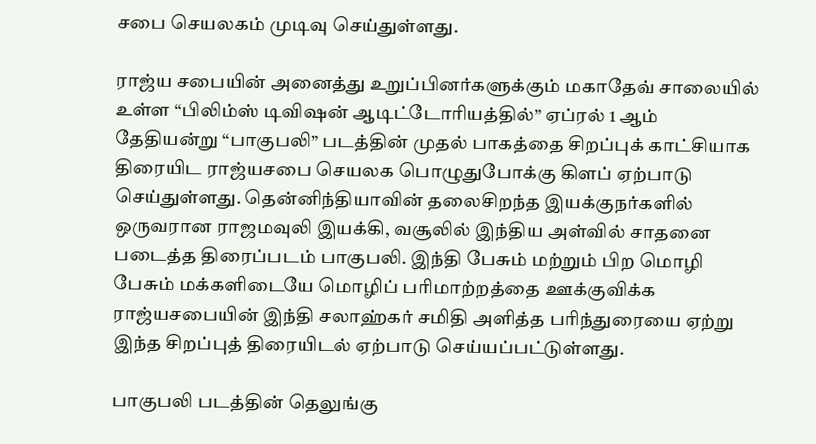சபை செயலகம் முடிவு செய்துள்ளது.

ராஜ்ய சபையின் அனைத்து உறுப்பினர்களுக்கும் மகாதேவ் சாலையில் உள்ள “பிலிம்ஸ் டிவிஷன் ஆடிட்டோரியத்தில்” ஏப்ரல் 1 ஆம் தேதியன்று “பாகுபலி” படத்தின் முதல் பாகத்தை சிறப்புக் காட்சியாக திரையிட ராஜ்யசபை செயலக பொழுதுபோக்கு கிளப் ஏற்பாடு செய்துள்ளது. தென்னிந்தியாவின் தலைசிறந்த இயக்குநர்களில் ஒருவரான ராஜமவுலி இயக்கி, வசூலில் இந்திய அள்வில் சாதனை படைத்த திரைப்படம் பாகுபலி. இந்தி பேசும் மற்றும் பிற மொழி பேசும் மக்களிடையே மொழிப் பரிமாற்றத்தை ஊக்குவிக்க ராஜ்யசபையின் இந்தி சலாஹ்கர் சமிதி அளித்த பரிந்துரையை ஏற்று இந்த சிறப்புத் திரையிடல் ஏற்பாடு செய்யப்பட்டுள்ளது.

பாகுபலி படத்தின் தெலுங்கு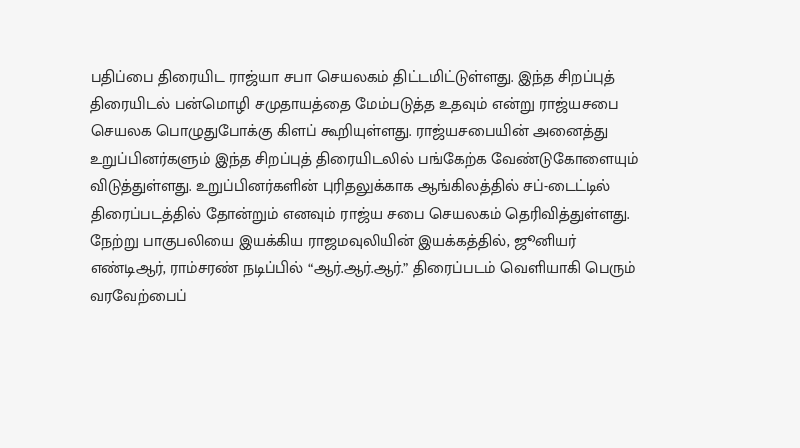பதிப்பை திரையிட ராஜ்யா சபா செயலகம் திட்டமிட்டுள்ளது. இந்த சிறப்புத் திரையிடல் பன்மொழி சமுதாயத்தை மேம்படுத்த உதவும் என்று ராஜ்யசபை செயலக பொழுதுபோக்கு கிளப் கூறியுள்ளது. ராஜ்யசபையின் அனைத்து உறுப்பினர்களும் இந்த சிறப்புத் திரையிடலில் பங்கேற்க வேண்டுகோளையும் விடுத்துள்ளது. உறுப்பினர்களின் புரிதலுக்காக ஆங்கிலத்தில் சப்-டைட்டில் திரைப்படத்தில் தோன்றும் எனவும் ராஜ்ய சபை செயலகம் தெரிவித்துள்ளது. நேற்று பாகுபலியை இயக்கிய ராஜமவுலியின் இயக்கத்தில், ஜூனியர் எண்டிஆர், ராம்சரண் நடிப்பில் “ஆர்.ஆர்.ஆர்.” திரைப்படம் வெளியாகி பெரும் வரவேற்பைப்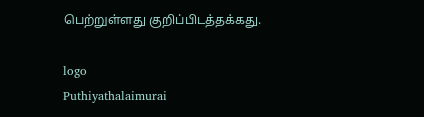பெற்றுள்ளது குறிப்பிடத்தக்கது.

logo
Puthiyathalaimurai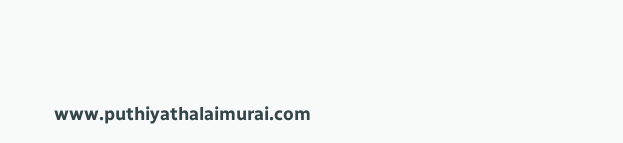www.puthiyathalaimurai.com